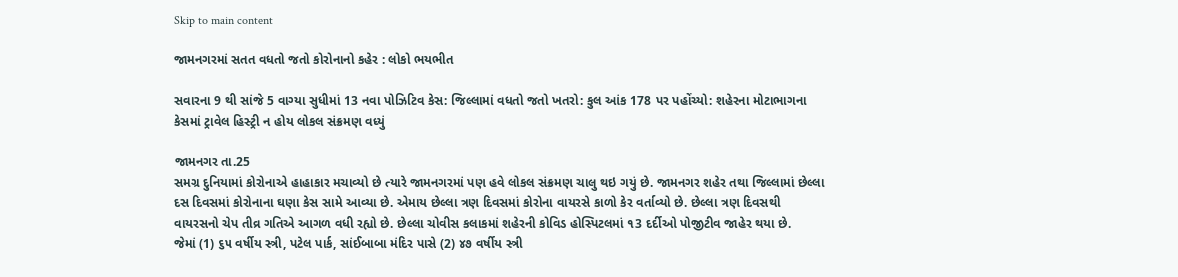Skip to main content

જામનગરમાં સતત વધતો જતો કોરોનાનો કહેર : લોકો ભયભીત

સવારના 9 થી સાંજે 5 વાગ્યા સુધીમાં 13 નવા પોઝિટિવ કેસ: જિલ્લામાં વધતો જતો ખતરો: કુલ આંક 178 પર પહોંચ્યો: શહેરના મોટાભાગના કેસમાં ટ્રાવેલ હિસ્ટ્રી ન હોય લોકલ સંક્રમણ વધ્યું

જામનગર તા.25
સમગ્ર દુનિયામાં કોરોનાએ હાહાકાર મચાવ્યો છે ત્યારે જામનગરમાં પણ હવે લોકલ સંક્રમણ ચાલુ થઇ ગયું છે. જામનગર શહેર તથા જિલ્લામાં છેલ્લા દસ દિવસમાં કોરોનાના ઘણા કેસ સામે આવ્યા છે. એમાય છેલ્લા ત્રણ દિવસમાં કોરોના વાયરસે કાળો કેર વર્તાવ્યો છે. છેલ્લા ત્રણ દિવસથી વાયરસનો ચેપ તીવ્ર ગતિએ આગળ વધી રહ્યો છે. છેલ્લા ચોવીસ કલાકમાં શહેરની કોવિડ હોસ્પિટલમાં ૧3 દર્દીઓ પોજીટીવ જાહેર થયા છે.
જેમાં (1) ૬૫ વર્ષીય સ્ત્રી, પટેલ પાર્ક, સાંઈબાબા મંદિર પાસે (2) ૪૭ વર્ષીય સ્ત્રી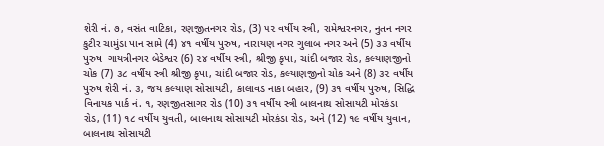શેરી નં. ૭, વસંત વાટિકા, રણજીતનગર રોડ, (3) ૫૨ વર્ષીય સ્ત્રી, રામેશ્વરનગર, નુતન નગર કુટીર ચામુંડા પાન સામે (4) ૪૧ વર્ષીય પુરુષ, નારાયણ નગર ગુલાબ નગર અને (5) ૩૩ વર્ષીય પુરુષ  ગાયત્રીનગર બેડેશ્વર (6) ૨૪ વર્ષીય સ્ત્રી, શ્રીજી કૃપા, ચાંદી બજાર રોડ, કલ્યાણજીનો ચોક (7) ૩૮ વર્ષીય સ્ત્રી શ્રીજી કૃપા, ચાંદી બજાર રોડ, કલ્યાણજીનો ચોક અને (8) ૩૨ વર્ષીય પુરુષ શેરી નં. ૩, જય કલ્યાણ સોસાયટી, કાલાવડ નાકા બહાર, (9) ૩૧ વર્ષીય પુરુષ, સિદ્ધિ વિનાયક પાર્ક નં. ૧, રણજીતસાગર રોડ (10) ૩૧ વર્ષીય સ્ત્રી બાલનાથ સોસાયટી મોરકંડા રોડ, (11) ૧૮ વર્ષીય યુવતી, બાલનાથ સોસાયટી મોરકંડા રોડ, અને (12) ૧૯ વર્ષીય યુવાન, બાલનાથ સોસાયટી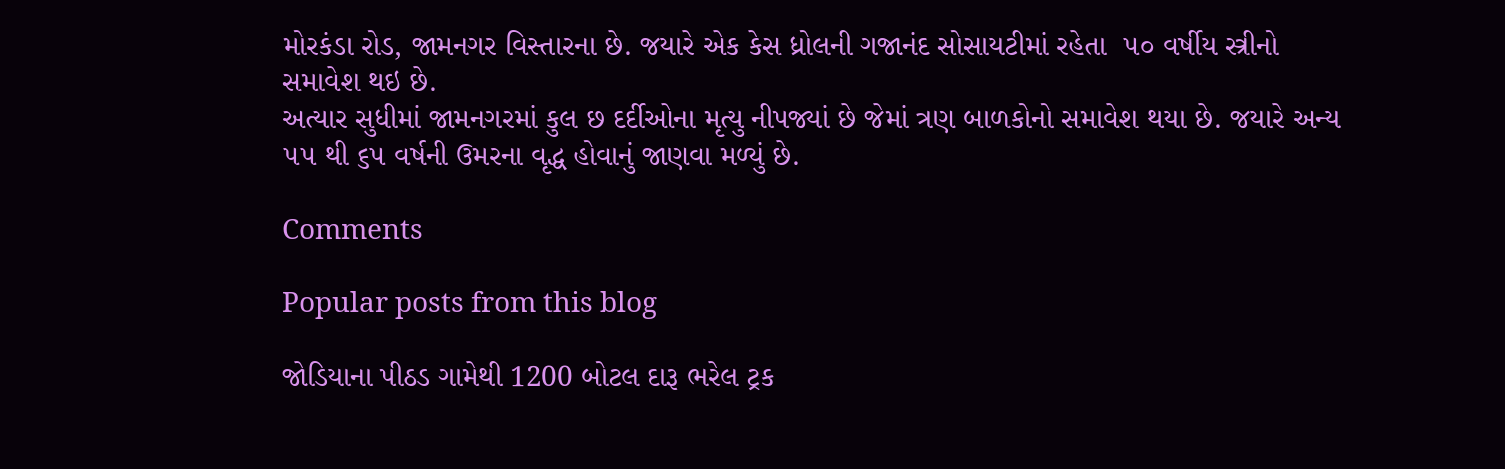મોરકંડા રોડ, જામનગર વિસ્તારના છે. જયારે એક કેસ ધ્રોલની ગજાનંદ સોસાયટીમાં રહેતા  ૫૦ વર્ષીય સ્ત્રીનો સમાવેશ થઇ છે.
અત્યાર સુધીમાં જામનગરમાં કુલ છ દર્દીઓના મૃત્યુ નીપજ્યાં છે જેમાં ત્રણ બાળકોનો સમાવેશ થયા છે. જયારે અન્ય ૫૫ થી ૬૫ વર્ષની ઉમરના વૃદ્ધ હોવાનું જાણવા મળ્યું છે.

Comments

Popular posts from this blog

જોડિયાના પીઠડ ગામેથી 1200 બોટલ દારૂ ભરેલ ટ્રક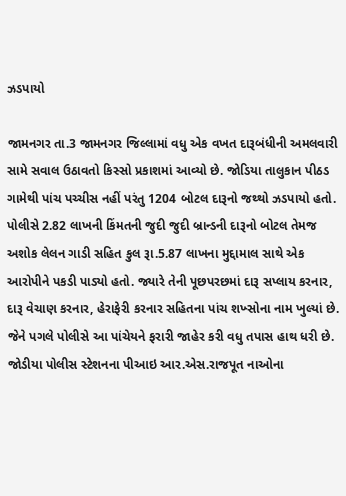ઝડપાયો

જામનગર તા.3 જામનગર જિલ્લામાં વધુ એક વખત દારૂબંધીની અમલવારી સામે સવાલ ઉઠાવતો કિસ્સો પ્રકાશમાં આવ્યો છે. જોડિયા તાલુકાન પીઠડ ગામેથી પાંચ પચ્ચીસ નહીં પરંતુ 1204 બોટલ દારૂનો જથ્થો ઝડપાયો હતો. પોલીસે 2.82 લાખની કિંમતની જુદી જુદી બ્રાન્ડની દારૂનો બોટલ તેમજ અશોક લેલન ગાડી સહિત કુલ રૂા.5.87 લાખના મુદ્દામાલ સાથે એક આરોપીને પકડી પાડ્યો હતો. જ્યારે તેની પૂછપરછમાં દારૂ સપ્લાય કરનાર, દારૂ વેચાણ કરનાર, હેરાફેરી કરનાર સહિતના પાંચ શખ્સોના નામ ખુલ્યાં છે. જેને પગલે પોલીસે આ પાંચેયને ફરારી જાહેર કરી વધુ તપાસ હાથ ધરી છે. જોડીયા પોલીસ સ્ટેશનના પીઆઇ આર.એસ.રાજપૂત નાઓના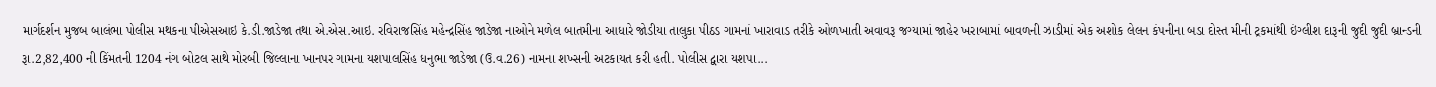માર્ગદર્શન મુજબ બાલંભા પોલીસ મથકના પીએસઆઇ કે.ડી.જાડેજા તથા એ.એસ.આઇ. રવિરાજસિંહ મહેન્દ્રસિંહ જાડેજા નાઓને મળેલ બાતમીના આધારે જોડીયા તાલુકા પીઠડ ગામનાં ખારાવાડ તરીકે ઓળખાતી અવાવરૂ જગ્યામાં જાહેર ખરાબામાં બાવળની ઝાડીમાં એક અશોક લેલન કંપનીના બડા દોસ્ત મીની ટ્રકમાંથી ઇંગ્લીશ દારૂની જુદી જુદી બ્રાન્ડની રૂા.2,82,400 ની કિંમતની 1204 નંગ બોટલ સાથે મોરબી જિલ્લાના ખાનપર ગામના યશપાલસિંહ ધનુભા જાડેજા (ઉ.વ.26) નામના શખ્સની અટકાયત કરી હતી. પોલીસ દ્વારા યશપા...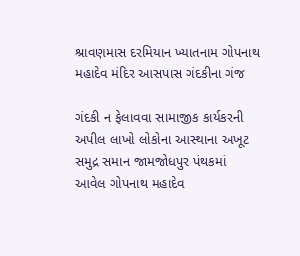શ્રાવણમાસ દરમિયાન ખ્યાતનામ ગોપનાથ મહાદેવ મંદિર આસપાસ ગંદકીના ગંજ

ગંદકી ન ફેલાવવા સામાજીક કાર્યકરની અપીલ લાખો લોકોના આસ્થાના અખૂટ સમુદ્ર સમાન જામજોધપુર પંથકમાં આવેલ ગોપનાથ મહાદેવ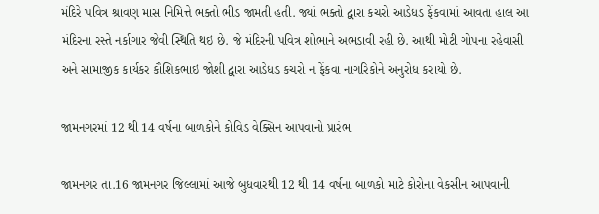મંદિરે પવિત્ર શ્રાવણ માસ નિમિત્તે ભક્તો ભીડ જામતી હતી. જ્યાં ભક્તો દ્વારા કચરો આડેધડ ફેંકવામાં આવતા હાલ આ મંદિરના રસ્તે નર્કાગાર જેવી સ્થિતિ થઇ છે. જે મંદિરની પવિત્ર શોભાને અભડાવી રહી છે. આથી મોટી ગોપના રહેવાસી અને સામાજીક કાર્યકર કૌશિકભાઇ જોશી દ્વારા આડેધડ કચરો ન ફેંકવા નાગરિકોને અનુરોધ કરાયો છે.

જામનગરમાં 12 થી 14 વર્ષના બાળકોને કોવિડ વેક્સિન આપવાનો પ્રારંભ

જામનગર તા.16 જામનગર જિલ્લામાં આજે બુધવારથી 12 થી 14 વર્ષના બાળકો માટે કોરોના વેકસીન આપવાની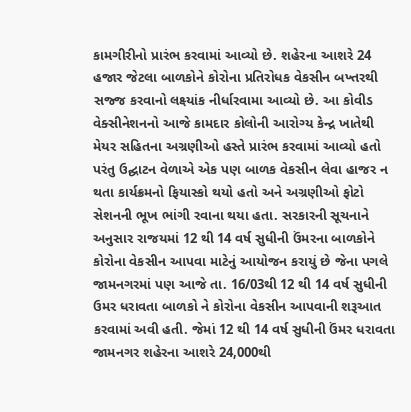કામગીરીનો પ્રારંભ કરવામાં આવ્યો છે. શહેરના આશરે 24 હજાર જેટલા બાળકોને કોરોના પ્રતિરોધક વેકસીન બખ્તરથી સજ્જ કરવાનો લક્ષ્યાંક નીર્ધારવામા આવ્યો છે. આ કોવીડ વેક્સીનેશનનો આજે કામદાર કોલોની આરોગ્ય કેન્દ્ર ખાતેથી મેયર સહિતના અગ્રણીઓ હસ્તે પ્રારંભ કરવામાં આવ્યો હતો પરંતુ ઉદ્ઘાટન વેળાએ એક પણ બાળક વેકસીન લેવા હાજર ન થતા કાર્યક્રમનો ફિયાસ્કો થયો હતો અને અગ્રણીઓ ફોટો સેશનની ભૂખ ભાંગી રવાના થયા હતા. સરકારની સૂચનાને અનુસાર રાજયમાં 12 થી 14 વર્ષ સુધીની ઉંમરના બાળકોને કોરોના વેકસીન આપવા માટેનું આયોજન કરાયું છે જેના પગલે જામનગરમાં પણ આજે તા. 16/03થી 12 થી 14 વર્ષ સુધીની ઉમર ધરાવતા બાળકો ને કોરોના વેકસીન આપવાની શરૂઆત કરવામાં અવી હતી. જેમાં 12 થી 14 વર્ષ સુધીની ઉંમર ધરાવતા જામનગર શહેરના આશરે 24,000થી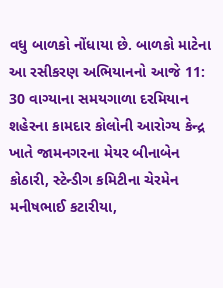વધુ બાળકો નોંધાયા છે. બાળકો માટેના આ રસીકરણ અભિયાનનો આજે 11: 30 વાગ્યાના સમયગાળા દરમિયાન શહેરના કામદાર કોલોની આરોગ્ય કેન્દ્ર ખાતે જામનગરના મેયર બીનાબેન કોઠારી, સ્ટેન્ડીગ કમિટીના ચેરમેન મનીષભાઈ કટારીયા,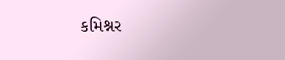કમિશ્નર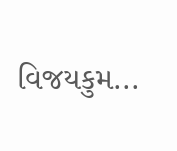વિજયકુમ...